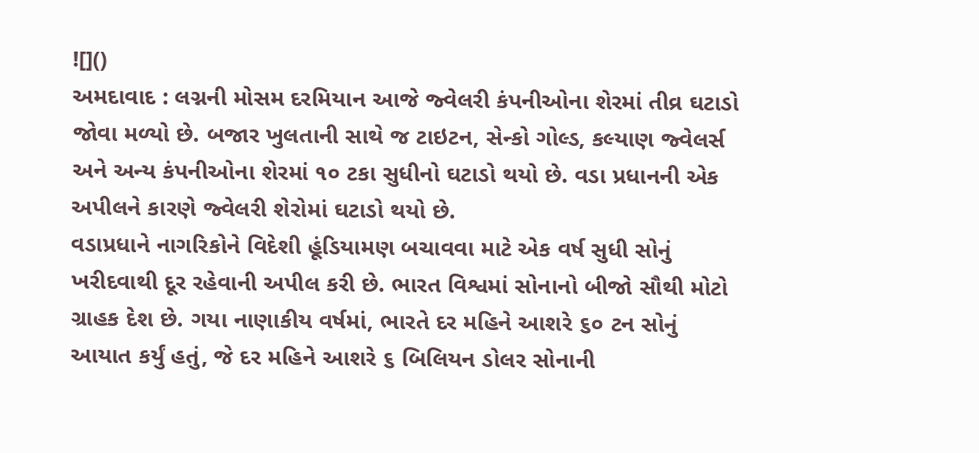![]()
અમદાવાદ : લગ્નની મોસમ દરમિયાન આજે જ્વેલરી કંપનીઓના શેરમાં તીવ્ર ઘટાડો જોવા મળ્યો છે. બજાર ખુલતાની સાથે જ ટાઇટન, સેન્કો ગોલ્ડ, કલ્યાણ જ્વેલર્સ અને અન્ય કંપનીઓના શેરમાં ૧૦ ટકા સુધીનો ઘટાડો થયો છે. વડા પ્રધાનની એક અપીલને કારણે જ્વેલરી શેરોમાં ઘટાડો થયો છે.
વડાપ્રધાને નાગરિકોને વિદેશી હૂંડિયામણ બચાવવા માટે એક વર્ષ સુધી સોનું ખરીદવાથી દૂર રહેવાની અપીલ કરી છે. ભારત વિશ્વમાં સોનાનો બીજો સૌથી મોટો ગ્રાહક દેશ છે. ગયા નાણાકીય વર્ષમાં, ભારતે દર મહિને આશરે ૬૦ ટન સોનું આયાત કર્યું હતું, જે દર મહિને આશરે ૬ બિલિયન ડોલર સોનાની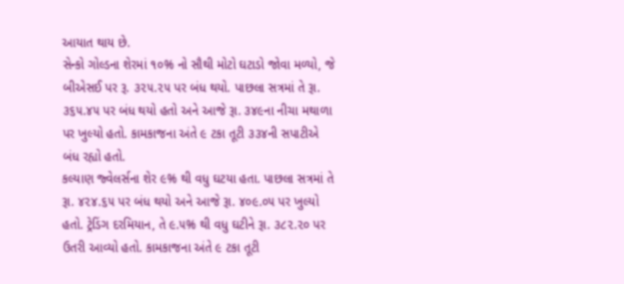આયાત થાય છે.
સેન્કો ગોલ્ડના શેરમાં ૧૦% નો સૌથી મોટો ઘટાડો જોવા મળ્યો, જે બીએસઈ પર રૂ. ૩૨૫.૨૫ પર બંધ થયો. પાછલા સત્રમાં તે રૂા. ૩૬૫.૪૫ પર બંધ થયો હતો અને આજે રૂા. ૩૪૯ના નીચા મથાળા પર ખુલ્યો હતો. કામકાજના અંતે ૯ ટકા તૂટી ૩૩૪ની સપાટીએ બંધ રહ્યો હતો.
કલ્યાણ જ્વેલર્સના શેર ૯% થી વધુ ઘટયા હતા. પાછલા સત્રમાં તે રૂા. ૪૨૪.૬૫ પર બંધ થયો અને આજે રૂા. ૪૦૯.૦૫ પર ખુલ્યો હતો. ટ્રેડિંગ દરમિયાન, તે ૯.૫% થી વધુ ઘટીને રૂા. ૩૮૨.૨૦ પર ઉતરી આવ્યો હતો. કામકાજના અંતે ૯ ટકા તૂટી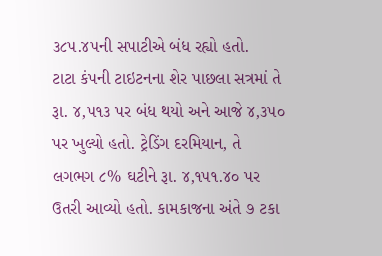૩૮૫.૪૫ની સપાટીએ બંધ રહ્યો હતો.
ટાટા કંપની ટાઇટનના શેર પાછલા સત્રમાં તે રૂા. ૪,૫૧૩ પર બંધ થયો અને આજે ૪,૩૫૦ પર ખુલ્યો હતો. ટ્રેડિંગ દરમિયાન, તે લગભગ ૮% ઘટીને રૂા. ૪,૧૫૧.૪૦ પર ઉતરી આવ્યો હતો. કામકાજના અંતે ૭ ટકા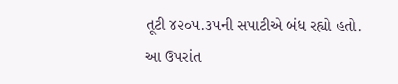તૂટી ૪૨૦૫.૩૫ની સપાટીએ બંધ રહ્યો હતો.
આ ઉપરાંત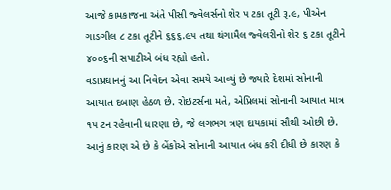આજે કામકાજના અંતે પીસી જ્વેલર્સનો શેર ૫ ટકા તૂટી રૂ.૯, પીએન ગાડગીલ ૮ ટકા તૂટીને ૬૬૬.૯૫ તથા થંગામૈલ જ્વેલરીનો શેર ૬ ટકા તૂટીને ૪૦૦૬ની સપાટીએ બંધ રહ્યો હતો.
વડાપ્રઘાનનું આ નિવેદન એવા સમયે આવ્યું છે જ્યારે દેશમાં સોનાની આયાત દબાણ હેઠળ છે. રોઇટર્સના મતે, એપ્રિલમાં સોનાની આયાત માત્ર ૧૫ ટન રહેવાની ધારણા છે, જે લગભગ ત્રણ દાયકામાં સૌથી ઓછી છે. આનું કારણ એ છે કે બેંકોએ સોનાની આયાત બંધ કરી દીધી છે કારણ કે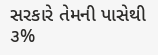સરકારે તેમની પાસેથી ૩%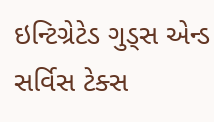ઇન્ટિગ્રેટેડ ગુડ્સ એન્ડ સર્વિસ ટેક્સ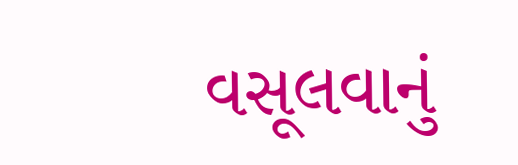વસૂલવાનું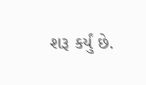શરૂ કર્યું છે.